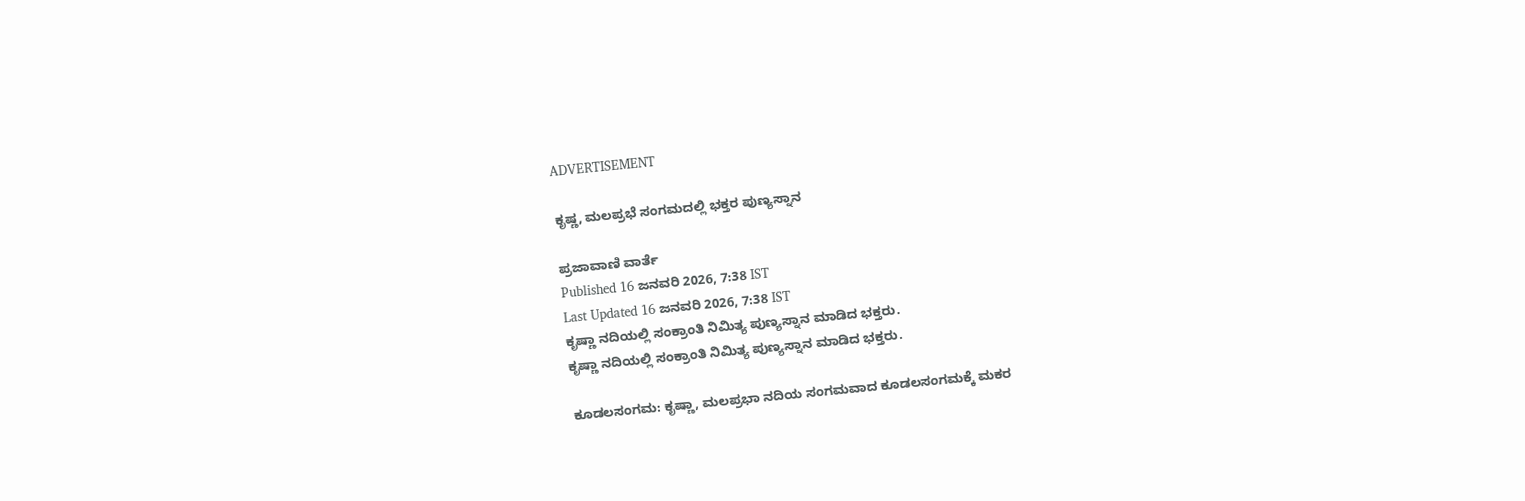ADVERTISEMENT

ಕೃಷ್ಣ, ಮಲಪ್ರಭೆ ಸಂಗಮದಲ್ಲಿ ಭಕ್ತರ ಪುಣ್ಯಸ್ನಾನ

ಪ್ರಜಾವಾಣಿ ವಾರ್ತೆ
Published 16 ಜನವರಿ 2026, 7:38 IST
Last Updated 16 ಜನವರಿ 2026, 7:38 IST
ಕೃಷ್ಣಾ ನದಿಯಲ್ಲಿ ಸಂಕ್ರಾಂತಿ ನಿಮಿತ್ಯ ಪುಣ್ಯಸ್ನಾನ ಮಾಡಿದ ಭಕ್ತರು.
ಕೃಷ್ಣಾ ನದಿಯಲ್ಲಿ ಸಂಕ್ರಾಂತಿ ನಿಮಿತ್ಯ ಪುಣ್ಯಸ್ನಾನ ಮಾಡಿದ ಭಕ್ತರು.

ಕೂಡಲಸಂಗಮ: ಕೃಷ್ಣಾ, ಮಲಪ್ರಭಾ ನದಿಯ ಸಂಗಮವಾದ ಕೂಡಲಸಂಗಮಕ್ಕೆ ಮಕರ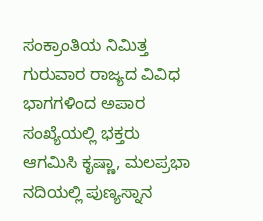ಸಂಕ್ರಾಂತಿಯ ನಿಮಿತ್ತ ಗುರುವಾರ ರಾಜ್ಯದ ವಿವಿಧ ಭಾಗಗಳಿಂದ ಅಪಾರ ಸಂಖ್ಯೆಯಲ್ಲಿ ಭಕ್ತರು ಆಗಮಿಸಿ ಕೃಷ್ಣಾ, ಮಲಪ್ರಭಾ ನದಿಯಲ್ಲಿ ಪುಣ್ಯಸ್ನಾನ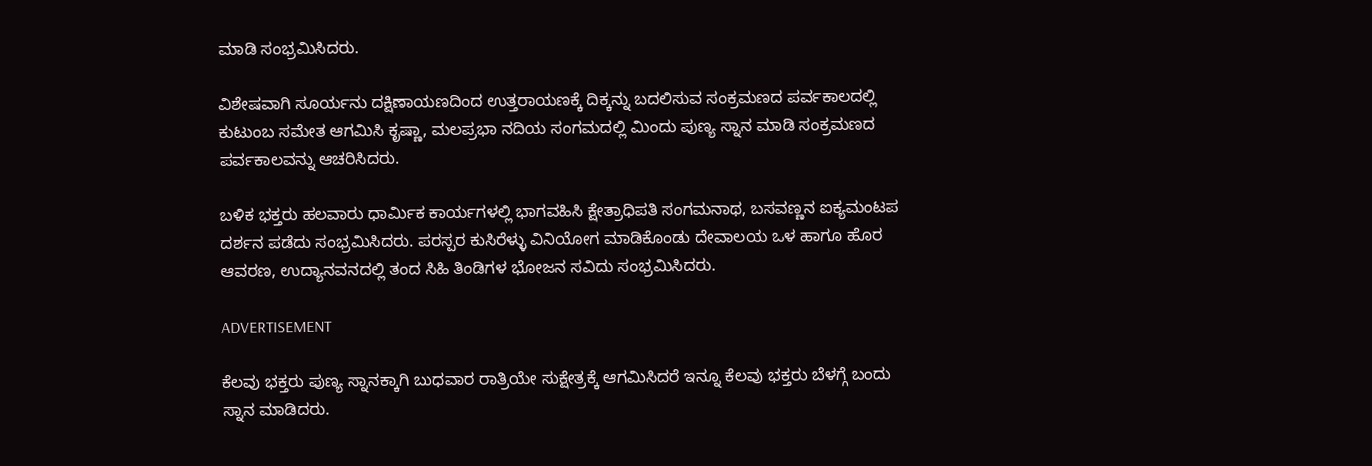ಮಾಡಿ ಸಂಭ್ರಮಿಸಿದರು.

ವಿಶೇಷವಾಗಿ ಸೂರ್ಯನು ದಕ್ಷಿಣಾಯಣದಿಂದ ಉತ್ತರಾಯಣಕ್ಕೆ ದಿಕ್ಕನ್ನು ಬದಲಿಸುವ ಸಂಕ್ರಮಣದ ಪರ್ವಕಾಲದಲ್ಲಿ ಕುಟುಂಬ ಸಮೇತ ಆಗಮಿಸಿ ಕೃಷ್ಣಾ, ಮಲಪ್ರಭಾ ನದಿಯ ಸಂಗಮದಲ್ಲಿ ಮಿಂದು ಪುಣ್ಯ ಸ್ನಾನ ಮಾಡಿ ಸಂಕ್ರಮಣದ ಪರ್ವಕಾಲವನ್ನು ಆಚರಿಸಿದರು.

ಬಳಿಕ ಭಕ್ತರು ಹಲವಾರು ಧಾರ್ಮಿಕ ಕಾರ್ಯಗಳಲ್ಲಿ ಭಾಗವಹಿಸಿ ಕ್ಷೇತ್ರಾಧಿಪತಿ ಸಂಗಮನಾಥ, ಬಸವಣ್ಣನ ಐಕ್ಯಮಂಟಪ ದರ್ಶನ ಪಡೆದು ಸಂಭ್ರಮಿಸಿದರು. ಪರಸ್ಪರ ಕುಸಿರೆಳ್ಳು ವಿನಿಯೋಗ ಮಾಡಿಕೊಂಡು ದೇವಾಲಯ ಒಳ ಹಾಗೂ ಹೊರ ಆವರಣ, ಉದ್ಯಾನವನದಲ್ಲಿ ತಂದ ಸಿಹಿ ತಿಂಡಿಗಳ ಭೋಜನ ಸವಿದು ಸಂಭ್ರಮಿಸಿದರು.

ADVERTISEMENT

ಕೆಲವು ಭಕ್ತರು ಪುಣ್ಯ ಸ್ನಾನಕ್ಕಾಗಿ ಬುಧವಾರ ರಾತ್ರಿಯೇ ಸುಕ್ಷೇತ್ರಕ್ಕೆ ಆಗಮಿಸಿದರೆ ಇನ್ನೂ ಕೆಲವು ಭಕ್ತರು ಬೆಳಗ್ಗೆ ಬಂದು ಸ್ನಾನ ಮಾಡಿದರು.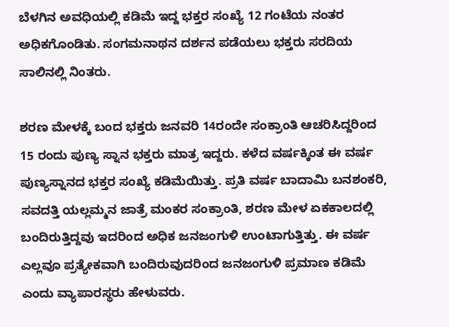ಬೆಳಗಿನ ಅವಧಿಯಲ್ಲಿ ಕಡಿಮೆ ಇದ್ದ ಭಕ್ತರ ಸಂಖ್ಯೆ 12 ಗಂಟೆಯ ನಂತರ ಅಧಿಕಗೊಂಡಿತು. ಸಂಗಮನಾಥನ ದರ್ಶನ ಪಡೆಯಲು ಭಕ್ತರು ಸರದಿಯ ಸಾಲಿನಲ್ಲಿ ನಿಂತರು.

ಶರಣ ಮೇಳಕ್ಕೆ ಬಂದ ಭಕ್ತರು ಜನವರಿ 14ರಂದೇ ಸಂಕ್ರಾಂತಿ ಆಚರಿಸಿದ್ದರಿಂದ 15 ರಂದು ಪುಣ್ಯ ಸ್ನಾನ ಭಕ್ತರು ಮಾತ್ರ ಇದ್ದರು. ಕಳೆದ ವರ್ಷಕ್ಕಿಂತ ಈ ವರ್ಷ ಪುಣ್ಯಸ್ನಾನದ ಭಕ್ತರ ಸಂಖ್ಯೆ ಕಡಿಮೆಯಿತ್ತು. ಪ್ರತಿ ವರ್ಷ ಬಾದಾಮಿ ಬನಶಂಕರಿ, ಸವದತ್ತಿ ಯಲ್ಲಮ್ಮನ ಜಾತ್ರೆ ಮಂಕರ ಸಂಕ್ರಾಂತಿ, ಶರಣ ಮೇಳ ಏಕಕಾಲದಲ್ಲಿ ಬಂದಿರುತ್ತಿದ್ದವು ಇದರಿಂದ ಅಧಿಕ ಜನಜಂಗುಳಿ ಉಂಟಾಗುತ್ತಿತ್ತು. ಈ ವರ್ಷ ಎಲ್ಲವೂ ಪ್ರತ್ಯೇಕವಾಗಿ ಬಂದಿರುವುದರಿಂದ ಜನಜಂಗುಳಿ ಪ್ರಮಾಣ ಕಡಿಮೆ ಎಂದು ವ್ಯಾಪಾರಸ್ಥರು ಹೇಳುವರು.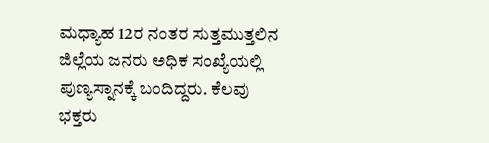ಮಧ್ಯಾಹ 12ರ ನಂತರ ಸುತ್ತಮುತ್ತಲಿನ ಜಿಲ್ಲೆಯ ಜನರು ಅಧಿಕ ಸಂಖ್ಯೆಯಲ್ಲಿ ಪುಣ್ಯಸ್ನಾನಕ್ಕೆ ಬಂದಿದ್ದರು. ಕೆಲವು ಭಕ್ತರು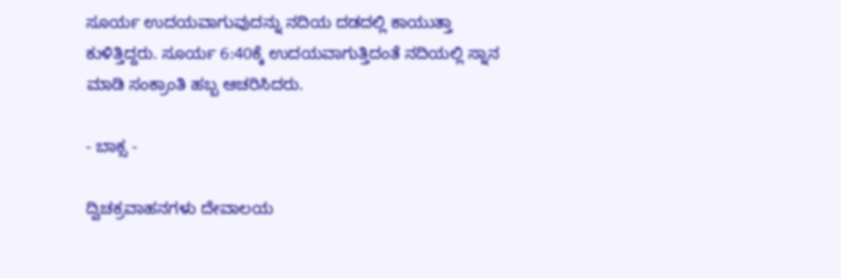ಸೂರ್ಯ ಉದಯವಾಗುವುದನ್ನು ನದಿಯ ದಡದಲ್ಲಿ ಕಾಯುತ್ತಾ ಕುಳಿತ್ತಿದ್ದರು. ಸೂರ್ಯ 6:40ಕ್ಕೆ ಉದಯವಾಗುತ್ತಿದಂತೆ ನದಿಯಲ್ಲಿ ಸ್ನಾನ ಮಾಡಿ ಸಂಕ್ರಾಂತಿ ಹಬ್ಬ ಆಚರಿಸಿದರು.

- ಬಾಕ್ಸ -

ದ್ವಿಚಕ್ರವಾಹನಗಳು ದೇವಾಲಯ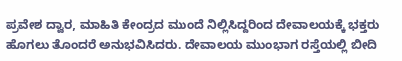ಪ್ರವೇಶ ದ್ವಾರ, ಮಾಹಿತಿ ಕೇಂದ್ರದ ಮುಂದೆ ನಿಲ್ಲಿಸಿದ್ದರಿಂದ ದೇವಾಲಯಕ್ಕೆ ಭಕ್ತರು ಹೊಗಲು ತೊಂದರೆ ಅನುಭವಿಸಿದರು. ದೇವಾಲಯ ಮುಂಭಾಗ ರಸ್ತೆಯಲ್ಲಿ ಬೀದಿ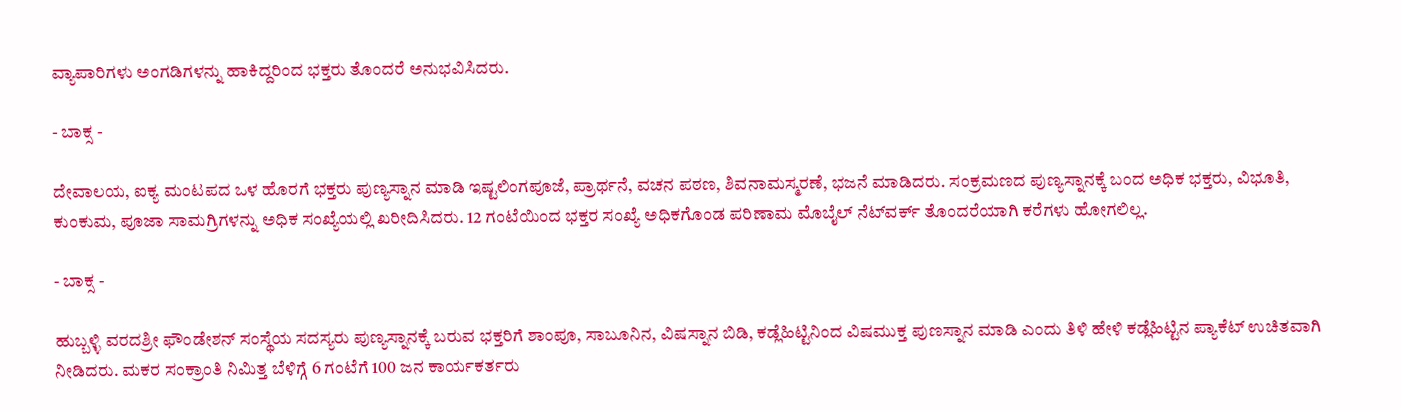ವ್ಯಾಪಾರಿಗಳು ಅಂಗಡಿಗಳನ್ನು ಹಾಕಿದ್ದರಿಂದ ಭಕ್ತರು ತೊಂದರೆ ಅನುಭವಿಸಿದರು.

- ಬಾಕ್ಸ -

ದೇವಾಲಯ, ಐಕ್ಯ ಮಂಟಪದ ಒಳ ಹೊರಗೆ ಭಕ್ತರು ಪುಣ್ಯಸ್ನಾನ ಮಾಡಿ ಇಷ್ಟಲಿಂಗಪೂಜೆ, ಪ್ರಾರ್ಥನೆ, ವಚನ ಪಠಣ, ಶಿವನಾಮಸ್ಮರಣೆ, ಭಜನೆ ಮಾಡಿದರು. ಸಂಕ್ರಮಣದ ಪುಣ್ಯಸ್ನಾನಕ್ಕೆ ಬಂದ ಅಧಿಕ ಭಕ್ತರು, ವಿಭೂತಿ, ಕುಂಕುಮ, ಪೂಜಾ ಸಾಮಗ್ರಿಗಳನ್ನು ಅಧಿಕ ಸಂಖ್ಯೆಯಲ್ಲಿ ಖರೀದಿಸಿದರು. 12 ಗಂಟೆಯಿಂದ ಭಕ್ತರ ಸಂಖ್ಯೆ ಅಧಿಕಗೊಂಡ ಪರಿಣಾಮ ಮೊಬೈಲ್‌ ನೆಟ್‌ವರ್ಕ್‌ ತೊಂದರೆಯಾಗಿ ಕರೆಗಳು ಹೋಗಲಿಲ್ಲ.

- ಬಾಕ್ಸ -

ಹುಬ್ಬಳ್ಳಿ ವರದಶ್ರೀ ಫೌಂಡೇಶನ್ ಸಂಸ್ಥೆಯ ಸದಸ್ಯರು ಪುಣ್ಯಸ್ನಾನಕ್ಕೆ ಬರುವ ಭಕ್ತರಿಗೆ ಶಾಂಪೂ, ಸಾಬೂನಿನ, ವಿಷಸ್ನಾನ ಬಿಡಿ, ಕಡ್ಲೆಹಿಟ್ಟಿನಿಂದ ವಿಷಮುಕ್ತ ಪುಣಸ್ನಾನ ಮಾಡಿ ಎಂದು ತಿಳಿ ಹೇಳಿ ಕಡ್ಲೆಹಿಟ್ಟಿನ ಪ್ಯಾಕೆಟ್ ಉಚಿತವಾಗಿ ನೀಡಿದರು. ಮಕರ ಸಂಕ್ರಾಂತಿ ನಿಮಿತ್ತ ಬೆಳಿಗ್ಗೆ 6 ಗಂಟೆಗೆ 100 ಜನ ಕಾರ್ಯಕರ್ತರು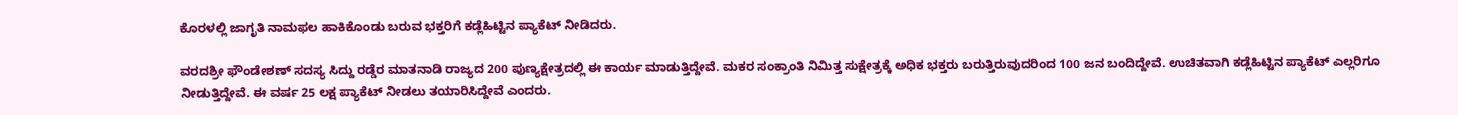ಕೊರಳಲ್ಲಿ ಜಾಗೃತಿ ನಾಮಫಲ ಹಾಕಿಕೊಂಡು ಬರುವ ಭಕ್ತರಿಗೆ ಕಡ್ಲೆಹಿಟ್ಟಿನ ಪ್ಯಾಕೆಟ್ ನೀಡಿದರು.

ವರದಶ್ರೀ ಫೌಂಡೇಶಣ್ ಸದಸ್ಯ ಸಿದ್ದು ರಡ್ಡೆರ ಮಾತನಾಡಿ ರಾಜ್ಯದ 200 ಪುಣ್ಯಕ್ಷೇತ್ರದಲ್ಲಿ ಈ ಕಾರ್ಯ ಮಾಡುತ್ತಿದ್ದೇವೆ. ಮಕರ ಸಂಕ್ರಾಂತಿ ನಿಮಿತ್ತ ಸುಕ್ಷೇತ್ರಕ್ಕೆ ಅಧಿಕ ಭಕ್ತರು ಬರುತ್ತಿರುವುದರಿಂದ 100 ಜನ ಬಂದಿದ್ದೇವೆ. ಉಚಿತವಾಗಿ ಕಡ್ಲೆಹಿಟ್ಟಿನ ಪ್ಯಾಕೆಟ್ ಎಲ್ಲರಿಗೂ ನೀಡುತ್ತಿದ್ದೇವೆ. ಈ ವರ್ಷ 25 ಲಕ್ಷ ಪ್ಯಾಕೆಟ್ ನೀಡಲು ತಯಾರಿಸಿದ್ದೇವೆ ಎಂದರು.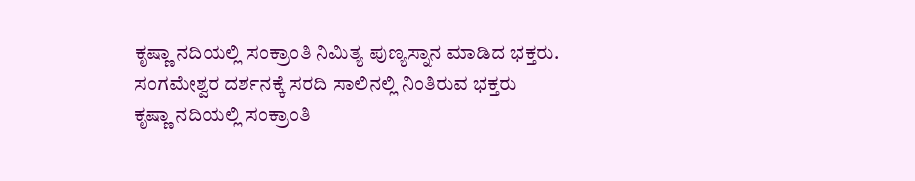ಕೃಷ್ಣಾ ನದಿಯಲ್ಲಿ ಸಂಕ್ರಾಂತಿ ನಿಮಿತ್ಯ ಪುಣ್ಯಸ್ನಾನ ಮಾಡಿದ ಭಕ್ತರು.
ಸಂಗಮೇಶ್ವರ ದರ್ಶನಕ್ಕೆ ಸರದಿ ಸಾಲಿನಲ್ಲಿ ನಿಂತಿರುವ ಭಕ್ತರು
ಕೃಷ್ಣಾ ನದಿಯಲ್ಲಿ ಸಂಕ್ರಾಂತಿ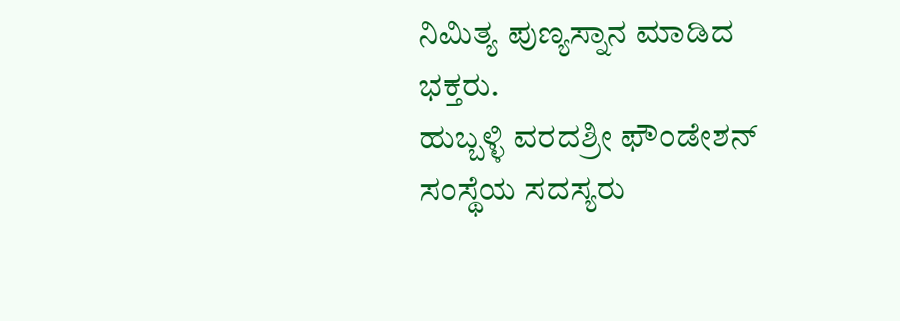ನಿಮಿತ್ಯ ಪುಣ್ಯಸ್ನಾನ ಮಾಡಿದ ಭಕ್ತರು.
ಹುಬ್ಬಳ್ಳಿ ವರದಶ್ರೀ ಫೌಂಡೇಶನ್ ಸಂಸ್ಥೆಯ ಸದಸ್ಯರು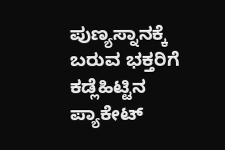ಪುಣ್ಯಸ್ನಾನಕ್ಕೆ ಬರುವ ಭಕ್ತರಿಗೆ ಕಡ್ಲೆಹಿಟ್ಟಿನ ಪ್ಯಾಕೇಟ್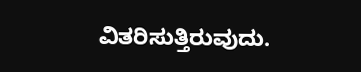ವಿತರಿಸುತ್ತಿರುವುದು.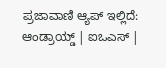ಪ್ರಜಾವಾಣಿ ಆ್ಯಪ್ ಇಲ್ಲಿದೆ: ಆಂಡ್ರಾಯ್ಡ್ | ಐಒಎಸ್ |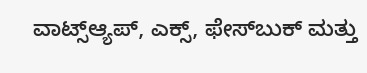ವಾಟ್ಸ್ಆ್ಯಪ್, ಎಕ್ಸ್, ಫೇಸ್‌ಬುಕ್ ಮತ್ತು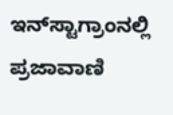ಇನ್‌ಸ್ಟಾಗ್ರಾಂನಲ್ಲಿ ಪ್ರಜಾವಾಣಿ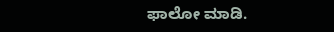ಫಾಲೋ ಮಾಡಿ.